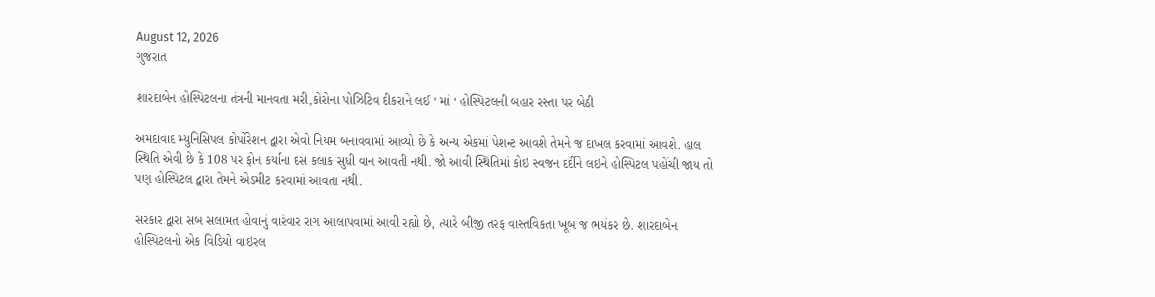August 12, 2026
ગુજરાત

શારદાબેન હોસ્પિટલના તંત્રની માનવતા મરી,કોરોના પોઝિટિવ દીકરાને લઈ ‘ માં ‘ હોસ્પિટલની બહાર રસ્તા પર બેઠી

અમદાવાદ મ્યુનિસિપલ કોર્પોરેશન દ્વારા એવો નિયમ બનાવવામાં આવ્યો છે કે અન્ય એકમાં પેશન્ટ આવશે તેમને જ દાખલ કરવામાં આવશે. હાલ સ્થિતિ એવી છે કે 108 પર ફોન કર્યાના દસ કલાક સુધી વાન આવતી નથી. જો આવી સ્થિતિમાં કોઇ સ્વજન દર્દીને લઇને હોસ્પિટલ પહોંચી જાય તો પણ હોસ્પિટલ દ્વારા તેમને એડમીટ કરવામાં આવતા નથી.

સરકાર દ્વારા સબ સલામત હોવાનું વારંવાર રાગ આલાપવામાં આવી રહ્યો છે, ત્યારે બીજી તરફ વાસ્તવિકતા ખૂબ જ ભયંકર છે. શારદાબેન હોસ્પિટલનો એક વિડિયો વાઇરલ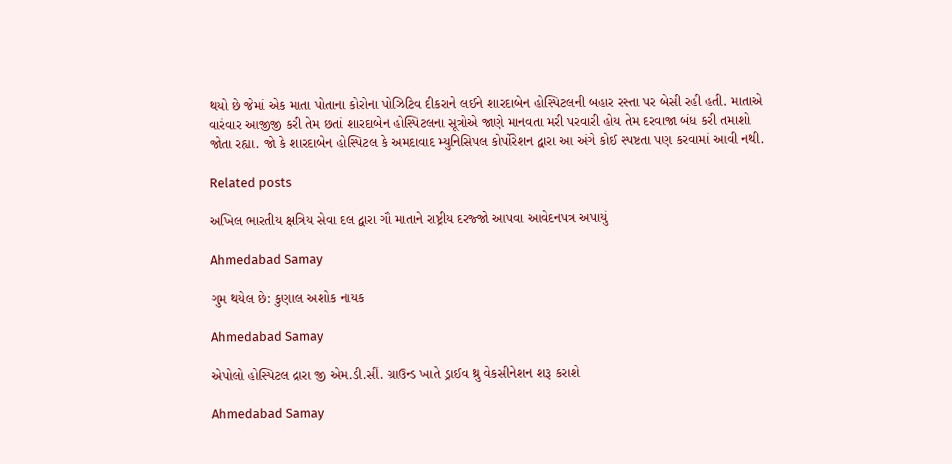થયો છે જેમાં એક માતા પોતાના કોરોના પોઝિટિવ દીકરાને લઈને શારદાબેન હોસ્પિટલની બહાર રસ્તા પર બેસી રહી હતી. માતાએ વારંવાર આજીજી કરી તેમ છતાં શારદાબેન હોસ્પિટલના સૂત્રોએ જાણે માનવતા મરી પરવારી હોય તેમ દરવાજા બંધ કરી તમાશો જોતા રહ્યા. જો કે શારદાબેન હોસ્પિટલ કે અમદાવાદ મ્યુનિસિપલ કોર્પોરેશન દ્વારા આ અંગે કોઈ સ્પષ્ટતા પણ કરવામાં આવી નથી.

Related posts

અખિલ ભારતીય ક્ષત્રિય સેવા દલ દ્વારા ગૌ માતાને રાષ્ટ્રીય દરજ્જો આપવા આવેદનપત્ર અપાયું

Ahmedabad Samay

ગુમ થયેલ છે: કુણાલ અશોક નાયક

Ahmedabad Samay

એપોલો હોસ્પિટલ દ્રારા જી એમ.ડી.સીં. ગ્રાઉન્ડ ખાતે ડ્રાઈવ થ્રુ વેકસીનેશન શરૂ કરાશે

Ahmedabad Samay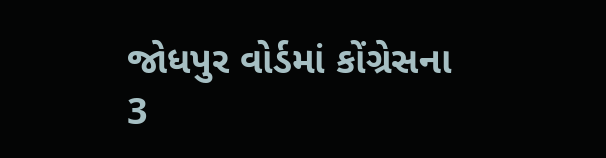જોધપુર વોર્ડમાં કોંગ્રેસના 3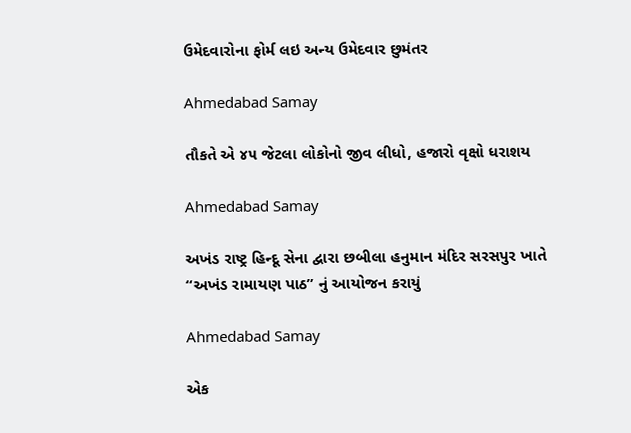ઉમેદવારોના ફોર્મ લઇ અન્ય ઉમેદવાર છુમંતર

Ahmedabad Samay

તૌકતે એ ૪૫ જેટલા લોકોનો જીવ લીધો, હજારો વૃક્ષો ધરાશય

Ahmedabad Samay

અખંડ રાષ્ટ્ર હિન્દૂ સેના દ્વારા છબીલા હનુમાન મંદિર સરસપુર ખાતે “અખંડ રામાયણ પાઠ” નું આયોજન કરાયું

Ahmedabad Samay

એક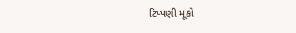ટિપ્પણી મૂકો